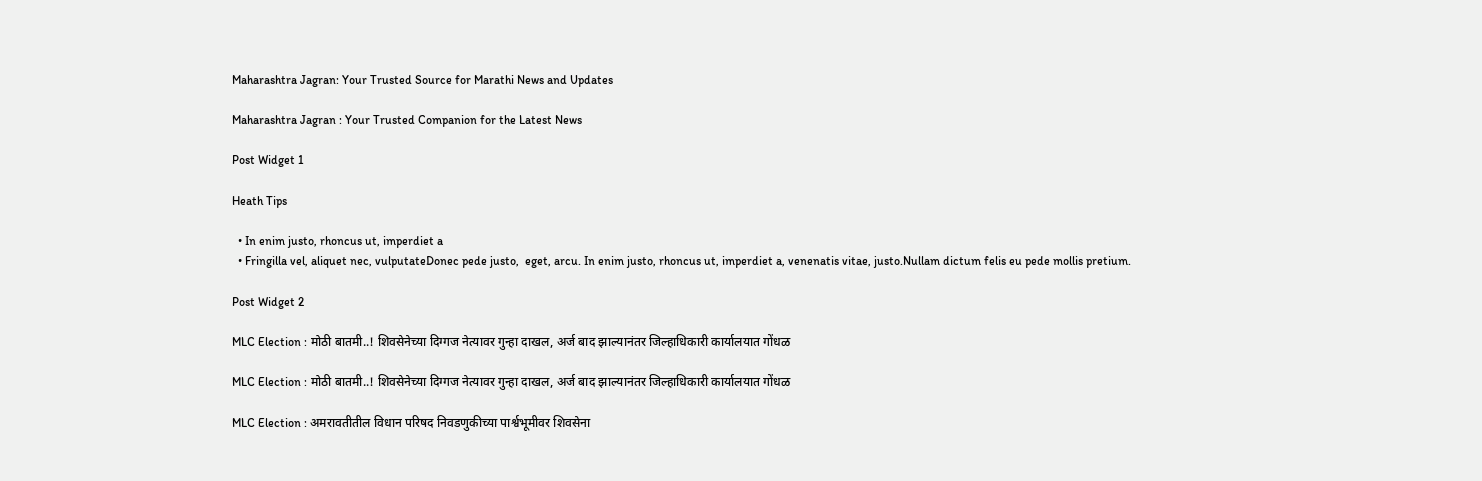Maharashtra Jagran: Your Trusted Source for Marathi News and Updates

Maharashtra Jagran : Your Trusted Companion for the Latest News

Post Widget 1

Heath Tips

  • In enim justo, rhoncus ut, imperdiet a
  • Fringilla vel, aliquet nec, vulputateDonec pede justo,  eget, arcu. In enim justo, rhoncus ut, imperdiet a, venenatis vitae, justo.Nullam dictum felis eu pede mollis pretium.

Post Widget 2

MLC Election : मोठी बातमी..! शिवसेनेच्या दिग्गज नेत्यावर गुन्हा दाखल, अर्ज बाद झाल्यानंतर जिल्हाधिकारी कार्यालयात गोंधळ

MLC Election : मोठी बातमी..! शिवसेनेच्या दिग्गज नेत्यावर गुन्हा दाखल, अर्ज बाद झाल्यानंतर जिल्हाधिकारी कार्यालयात गोंधळ

MLC Election : अमरावतीतील विधान परिषद निवडणुकीच्या पार्श्वभूमीवर शिवसेना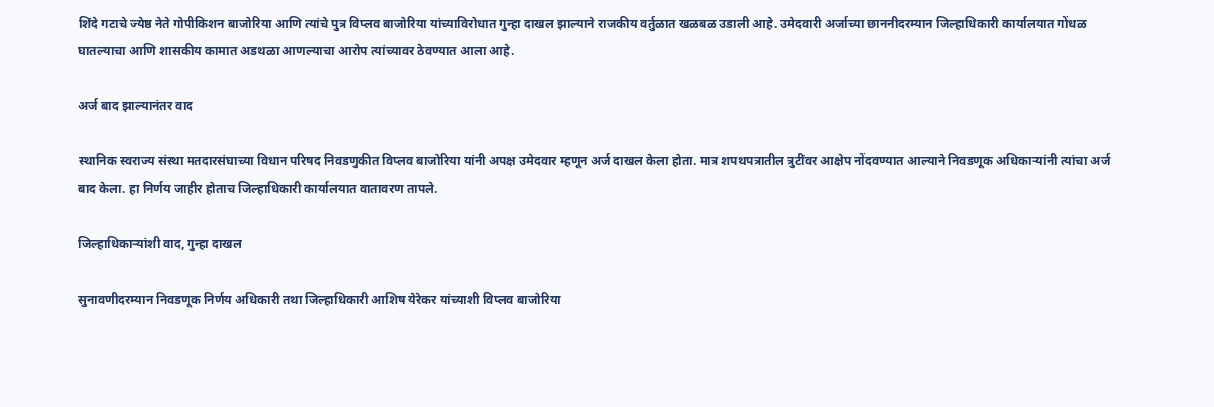शिंदे गटाचे ज्येष्ठ नेते गोपीकिशन बाजोरिया आणि त्यांचे पुत्र विप्लव बाजोरिया यांच्याविरोधात गुन्हा दाखल झाल्याने राजकीय वर्तुळात खळबळ उडाली आहे. उमेदवारी अर्जाच्या छाननीदरम्यान जिल्हाधिकारी कार्यालयात गोंधळ घातल्याचा आणि शासकीय कामात अडथळा आणल्याचा आरोप त्यांच्यावर ठेवण्यात आला आहे.

अर्ज बाद झाल्यानंतर वाद

स्थानिक स्वराज्य संस्था मतदारसंघाच्या विधान परिषद निवडणुकीत विप्लव बाजोरिया यांनी अपक्ष उमेदवार म्हणून अर्ज दाखल केला होता. मात्र शपथपत्रातील त्रुटींवर आक्षेप नोंदवण्यात आल्याने निवडणूक अधिकाऱ्यांनी त्यांचा अर्ज बाद केला. हा निर्णय जाहीर होताच जिल्हाधिकारी कार्यालयात वातावरण तापले.

जिल्हाधिकाऱ्यांशी वाद, गुन्हा दाखल

सुनावणीदरम्यान निवडणूक निर्णय अधिकारी तथा जिल्हाधिकारी आशिष येरेकर यांच्याशी विप्लव बाजोरिया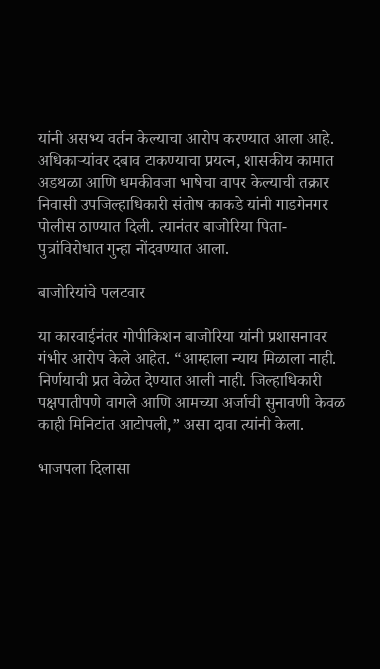यांनी असभ्य वर्तन केल्याचा आरोप करण्यात आला आहे. अधिकाऱ्यांवर दबाव टाकण्याचा प्रयत्न, शासकीय कामात अडथळा आणि धमकीवजा भाषेचा वापर केल्याची तक्रार निवासी उपजिल्हाधिकारी संतोष काकडे यांनी गाडगेनगर पोलीस ठाण्यात दिली. त्यानंतर बाजोरिया पिता-पुत्रांविरोधात गुन्हा नोंदवण्यात आला.

बाजोरियांचे पलटवार

या कारवाईनंतर गोपीकिशन बाजोरिया यांनी प्रशासनावर गंभीर आरोप केले आहेत. “आम्हाला न्याय मिळाला नाही. निर्णयाची प्रत वेळेत देण्यात आली नाही. जिल्हाधिकारी पक्षपातीपणे वागले आणि आमच्या अर्जाची सुनावणी केवळ काही मिनिटांत आटोपली,” असा दावा त्यांनी केला.

भाजपला दिलासा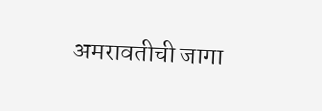अमरावतीची जागा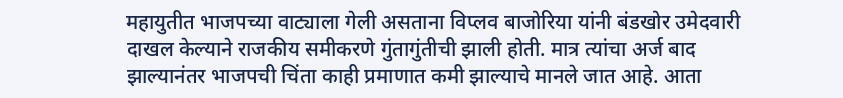महायुतीत भाजपच्या वाट्याला गेली असताना विप्लव बाजोरिया यांनी बंडखोर उमेदवारी दाखल केल्याने राजकीय समीकरणे गुंतागुंतीची झाली होती. मात्र त्यांचा अर्ज बाद झाल्यानंतर भाजपची चिंता काही प्रमाणात कमी झाल्याचे मानले जात आहे. आता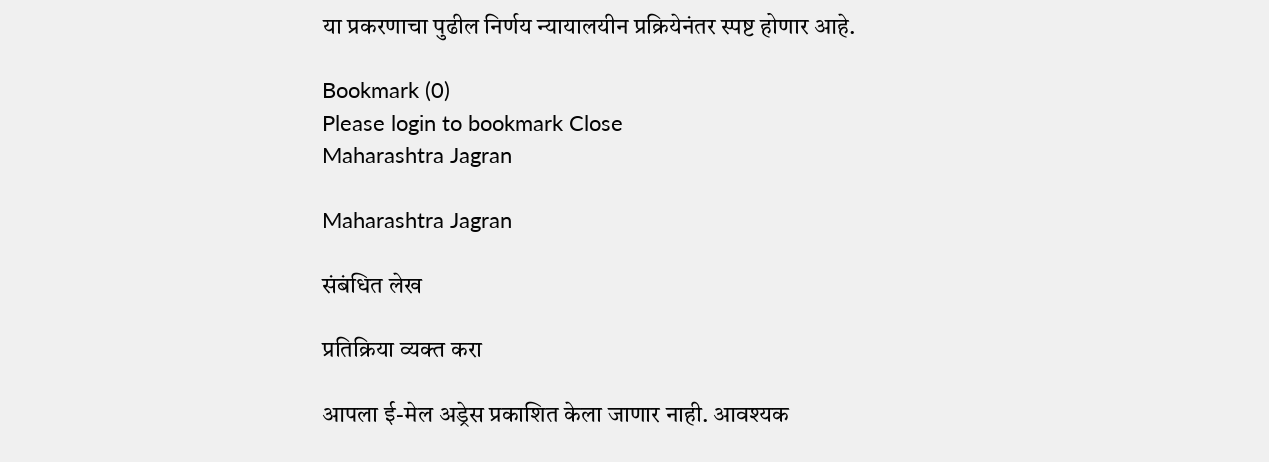या प्रकरणाचा पुढील निर्णय न्यायालयीन प्रक्रियेनंतर स्पष्ट होणार आहे.

Bookmark (0)
Please login to bookmark Close
Maharashtra Jagran

Maharashtra Jagran

संबंधित लेख

प्रतिक्रिया व्यक्त करा

आपला ई-मेल अड्रेस प्रकाशित केला जाणार नाही. आवश्यक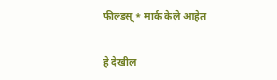फील्डस् * मार्क केले आहेत

हे देखील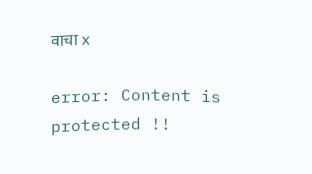वाचा x

error: Content is protected !!